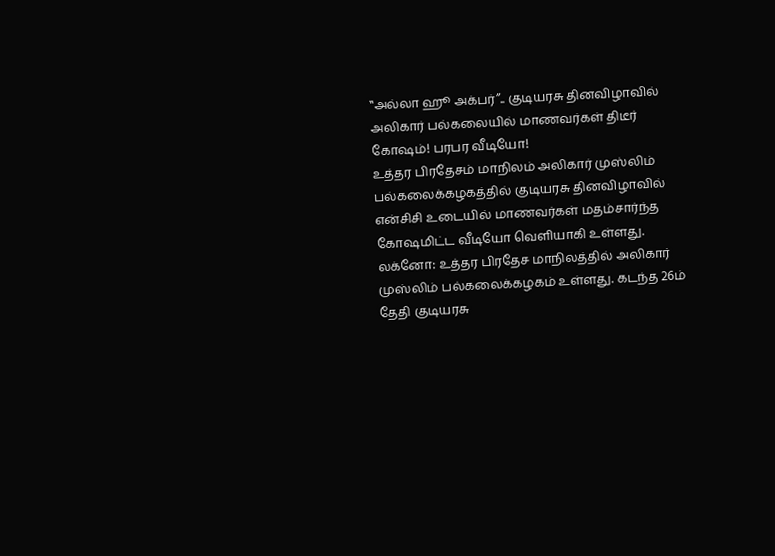‛‛அல்லா ஹூ அக்பர்’’.. குடியரசு தினவிழாவில் அலிகார் பல்கலையில் மாணவர்கள் திடீர் கோஷம்! பரபர வீடியோ!
உத்தர பிரதேசம் மாநிலம் அலிகார் முஸ்லிம் பல்கலைக்கழகத்தில் குடியரசு தினவிழாவில் என்சிசி உடையில் மாணவர்கள் மதம்சார்ந்த கோஷமிட்ட வீடியோ வெளியாகி உள்ளது.
லக்னோ: உத்தர பிரதேச மாநிலத்தில் அலிகார் முஸ்லிம் பல்கலைக்கழகம் உள்ளது. கடந்த 26ம் தேதி குடியரசு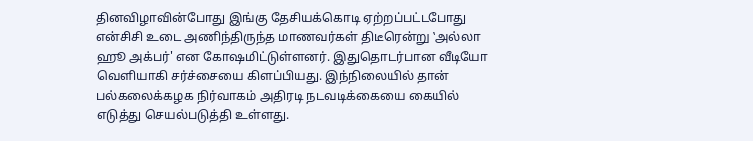தினவிழாவின்போது இங்கு தேசியக்கொடி ஏற்றப்பட்டபோது என்சிசி உடை அணிந்திருந்த மாணவர்கள் திடீரென்று ‛அல்லா ஹூ அக்பர்' என கோஷமிட்டுள்ளனர். இதுதொடர்பான வீடியோ வெளியாகி சர்ச்சையை கிளப்பியது. இந்நிலையில் தான் பல்கலைக்கழக நிர்வாகம் அதிரடி நடவடிக்கையை கையில் எடுத்து செயல்படுத்தி உள்ளது.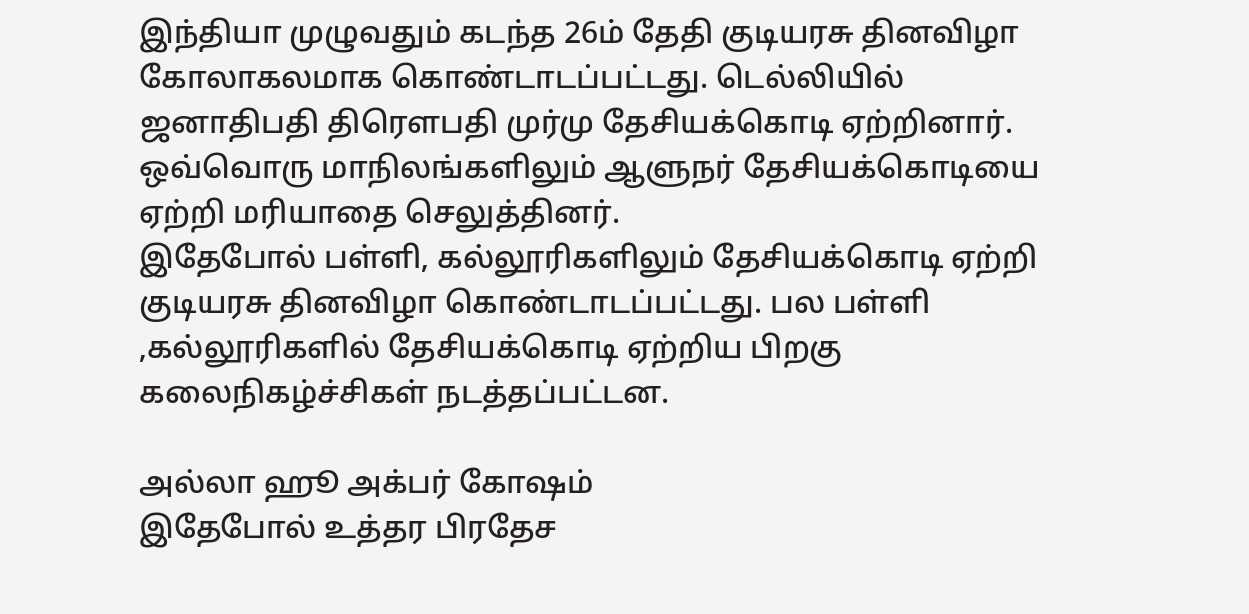இந்தியா முழுவதும் கடந்த 26ம் தேதி குடியரசு தினவிழா கோலாகலமாக கொண்டாடப்பட்டது. டெல்லியில் ஜனாதிபதி திரெளபதி முர்மு தேசியக்கொடி ஏற்றினார். ஒவ்வொரு மாநிலங்களிலும் ஆளுநர் தேசியக்கொடியை ஏற்றி மரியாதை செலுத்தினர்.
இதேபோல் பள்ளி, கல்லூரிகளிலும் தேசியக்கொடி ஏற்றி குடியரசு தினவிழா கொண்டாடப்பட்டது. பல பள்ளி ,கல்லூரிகளில் தேசியக்கொடி ஏற்றிய பிறகு கலைநிகழ்ச்சிகள் நடத்தப்பட்டன.

அல்லா ஹூ அக்பர் கோஷம்
இதேபோல் உத்தர பிரதேச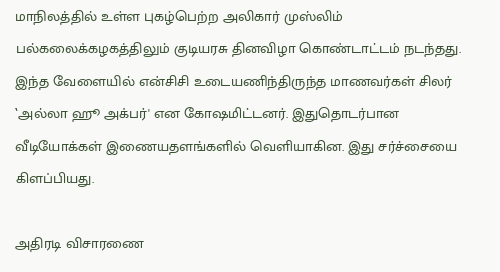மாநிலத்தில் உள்ள புகழ்பெற்ற அலிகார் முஸ்லிம் பல்கலைக்கழகத்திலும் குடியரசு தினவிழா கொண்டாட்டம் நடந்தது. இந்த வேளையில் என்சிசி உடையணிந்திருந்த மாணவர்கள் சிலர் ‛அல்லா ஹூ அக்பர்' என கோஷமிட்டனர். இதுதொடர்பான வீடியோக்கள் இணையதளங்களில் வெளியாகின. இது சர்ச்சையை கிளப்பியது.

அதிரடி விசாரணை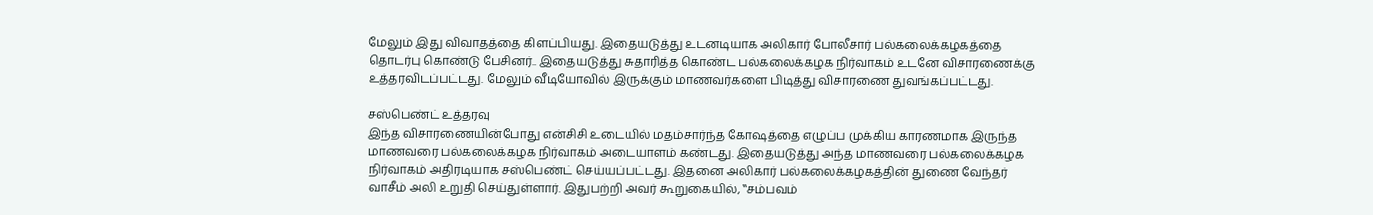மேலும் இது விவாதத்தை கிளப்பியது. இதையடுத்து உடனடியாக அலிகார் போலீசார் பல்கலைக்கழகத்தை தொடர்பு கொண்டு பேசினர்.. இதையடுத்து சுதாரித்த கொண்ட பல்கலைக்கழக நிர்வாகம் உடனே விசாரணைக்கு உத்தரவிடப்பட்டது. மேலும் வீடியோவில் இருக்கும் மாணவர்களை பிடித்து விசாரணை துவங்கப்பட்டது.

சஸ்பெண்ட் உத்தரவு
இந்த விசாரணையின்போது என்சிசி உடையில் மதம்சார்ந்த கோஷத்தை எழுப்ப முக்கிய காரணமாக இருந்த மாணவரை பல்கலைக்கழக நிர்வாகம் அடையாளம் கண்டது. இதையடுத்து அந்த மாணவரை பல்கலைக்கழக நிர்வாகம் அதிரடியாக சஸ்பெண்ட் செய்யப்பட்டது. இதனை அலிகார் பல்கலைக்கழகத்தின் துணை வேந்தர் வாசீம் அலி உறுதி செய்துள்ளார். இதுபற்றி அவர் கூறுகையில், ‛‛சம்பவம்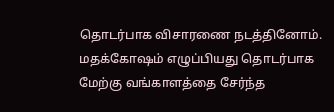தொடர்பாக விசாரணை நடத்தினோம். மதக்கோஷம் எழுப்பியது தொடர்பாக மேற்கு வங்காளத்தை சேர்ந்த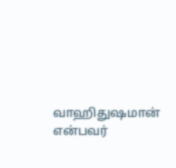வாஹிதுஷமான் என்பவர்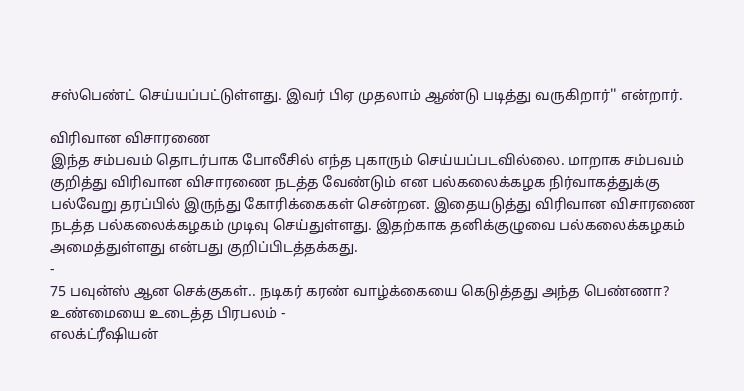சஸ்பெண்ட் செய்யப்பட்டுள்ளது. இவர் பிஏ முதலாம் ஆண்டு படித்து வருகிறார்'' என்றார்.

விரிவான விசாரணை
இந்த சம்பவம் தொடர்பாக போலீசில் எந்த புகாரும் செய்யப்படவில்லை. மாறாக சம்பவம் குறித்து விரிவான விசாரணை நடத்த வேண்டும் என பல்கலைக்கழக நிர்வாகத்துக்கு பல்வேறு தரப்பில் இருந்து கோரிக்கைகள் சென்றன. இதையடுத்து விரிவான விசாரணை நடத்த பல்கலைக்கழகம் முடிவு செய்துள்ளது. இதற்காக தனிக்குழுவை பல்கலைக்கழகம் அமைத்துள்ளது என்பது குறிப்பிடத்தக்கது.
-
75 பவுன்ஸ் ஆன செக்குகள்.. நடிகர் கரண் வாழ்க்கையை கெடுத்தது அந்த பெண்ணா? உண்மையை உடைத்த பிரபலம் -
எலக்ட்ரீஷியன்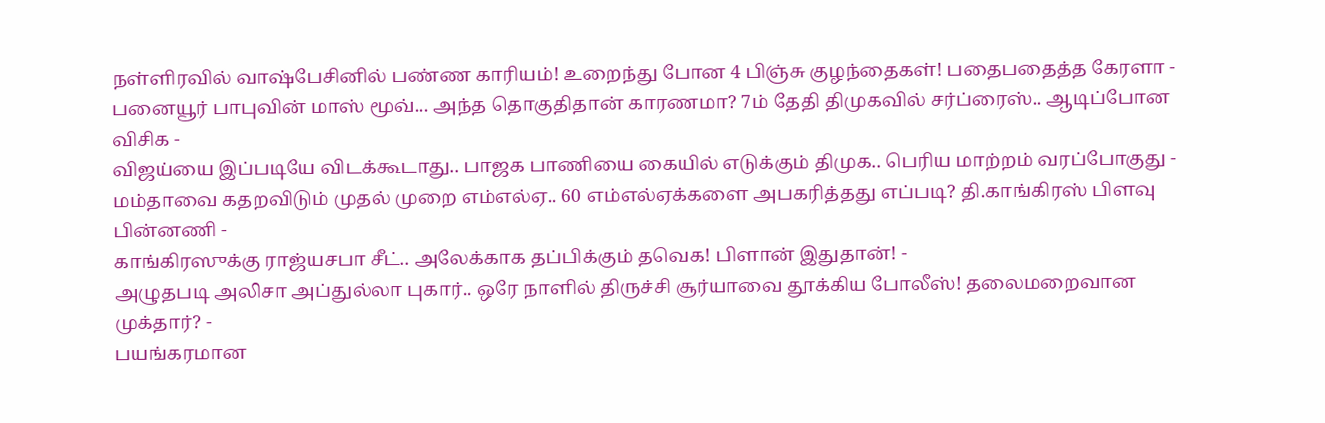நள்ளிரவில் வாஷ்பேசினில் பண்ண காரியம்! உறைந்து போன 4 பிஞ்சு குழந்தைகள்! பதைபதைத்த கேரளா -
பனையூர் பாபுவின் மாஸ் மூவ்... அந்த தொகுதிதான் காரணமா? 7ம் தேதி திமுகவில் சர்ப்ரைஸ்.. ஆடிப்போன விசிக -
விஜய்யை இப்படியே விடக்கூடாது.. பாஜக பாணியை கையில் எடுக்கும் திமுக.. பெரிய மாற்றம் வரப்போகுது -
மம்தாவை கதறவிடும் முதல் முறை எம்எல்ஏ.. 60 எம்எல்ஏக்களை அபகரித்தது எப்படி? தி.காங்கிரஸ் பிளவு பின்னணி -
காங்கிரஸுக்கு ராஜ்யசபா சீட்.. அலேக்காக தப்பிக்கும் தவெக! பிளான் இதுதான்! -
அழுதபடி அலிசா அப்துல்லா புகார்.. ஒரே நாளில் திருச்சி சூர்யாவை தூக்கிய போலீஸ்! தலைமறைவான முக்தார்? -
பயங்கரமான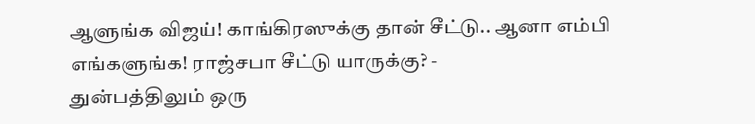ஆளுங்க விஜய்! காங்கிரஸுக்கு தான் சீட்டு.. ஆனா எம்பி எங்களுங்க! ராஜ்சபா சீட்டு யாருக்கு? -
துன்பத்திலும் ஒரு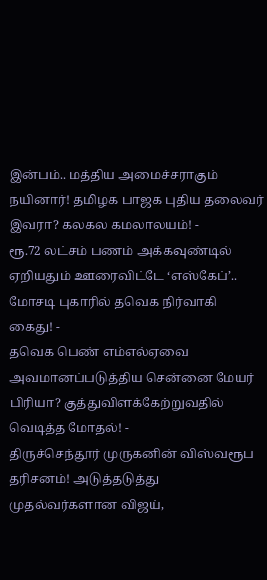இன்பம்.. மத்திய அமைச்சராகும் நயினார்! தமிழக பாஜக புதிய தலைவர் இவரா? கலகல கமலாலயம்! -
ரூ.72 லட்சம் பணம் அக்கவுண்டில் ஏறியதும் ஊரைவிட்டே ‘எஸ்கேப்’.. மோசடி புகாரில் தவெக நிர்வாகி கைது! -
தவெக பெண் எம்எல்ஏவை அவமானப்படுத்திய சென்னை மேயர் பிரியா? குத்துவிளக்கேற்றுவதில் வெடித்த மோதல்! -
திருச்செந்தூர் முருகனின் விஸ்வரூப தரிசனம்! அடுத்தடுத்து முதல்வர்களான விஜய்,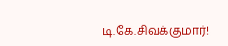டி.கே.சிவக்குமார்!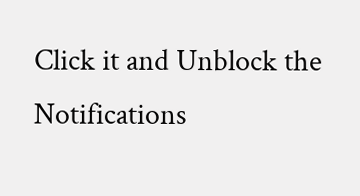Click it and Unblock the Notifications